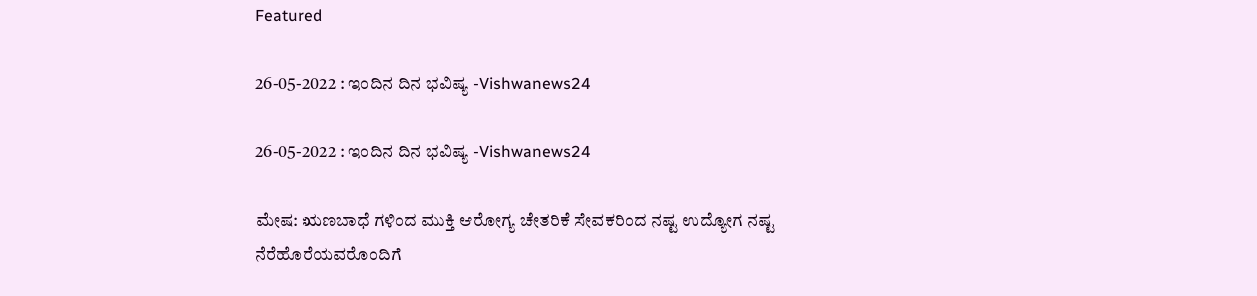Featured

26-05-2022 : ಇಂದಿನ ದಿನ ಭವಿಷ್ಯ -Vishwanews24

26-05-2022 : ಇಂದಿನ ದಿನ ಭವಿಷ್ಯ -Vishwanews24

ಮೇಷ: ಋಣಬಾಧೆ ಗಳಿಂದ ಮುಕ್ತಿ ಆರೋಗ್ಯ ಚೇತರಿಕೆ ಸೇವಕರಿಂದ ನಷ್ಟ ಉದ್ಯೋಗ ನಷ್ಟ ನೆರೆಹೊರೆಯವರೊಂದಿಗೆ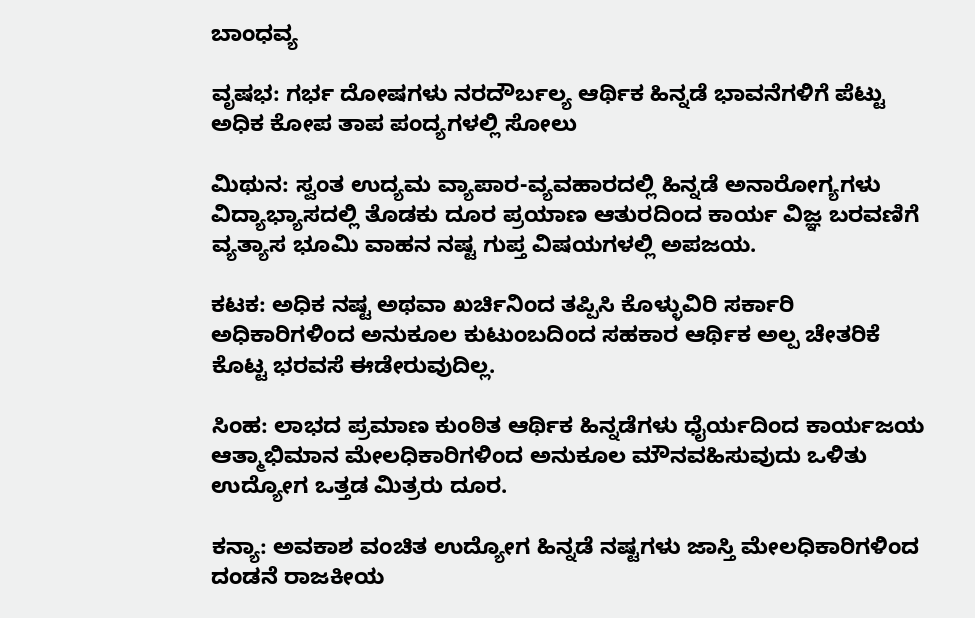ಬಾಂಧವ್ಯ

ವೃಷಭ: ಗರ್ಭ ದೋಷಗಳು ನರದೌರ್ಬಲ್ಯ ಆರ್ಥಿಕ ಹಿನ್ನಡೆ ಭಾವನೆಗಳಿಗೆ ಪೆಟ್ಟು ಅಧಿಕ ಕೋಪ ತಾಪ ಪಂದ್ಯಗಳಲ್ಲಿ ಸೋಲು

ಮಿಥುನ: ಸ್ವಂತ ಉದ್ಯಮ ವ್ಯಾಪಾರ-ವ್ಯವಹಾರದಲ್ಲಿ ಹಿನ್ನಡೆ ಅನಾರೋಗ್ಯಗಳು ವಿದ್ಯಾಭ್ಯಾಸದಲ್ಲಿ ತೊಡಕು ದೂರ ಪ್ರಯಾಣ ಆತುರದಿಂದ ಕಾರ್ಯ ವಿಜ್ಞ ಬರವಣಿಗೆ ವ್ಯತ್ಯಾಸ ಭೂಮಿ ವಾಹನ ನಷ್ಟ ಗುಪ್ತ ವಿಷಯಗಳಲ್ಲಿ ಅಪಜಯ.

ಕಟಕ: ಅಧಿಕ ನಷ್ಟ ಅಥವಾ ಖರ್ಚಿನಿಂದ ತಪ್ಪಿಸಿ ಕೊಳ್ಳುವಿರಿ ಸರ್ಕಾರಿ ಅಧಿಕಾರಿಗಳಿಂದ ಅನುಕೂಲ ಕುಟುಂಬದಿಂದ ಸಹಕಾರ ಆರ್ಥಿಕ ಅಲ್ಪ ಚೇತರಿಕೆ ಕೊಟ್ಟ ಭರವಸೆ ಈಡೇರುವುದಿಲ್ಲ.

ಸಿಂಹ: ಲಾಭದ ಪ್ರಮಾಣ ಕುಂಠಿತ ಆರ್ಥಿಕ ಹಿನ್ನಡೆಗಳು ಧೈರ್ಯದಿಂದ ಕಾರ್ಯಜಯ ಆತ್ಮಾಭಿಮಾನ ಮೇಲಧಿಕಾರಿಗಳಿಂದ ಅನುಕೂಲ ಮೌನವಹಿಸುವುದು ಒಳಿತು ಉದ್ಯೋಗ ಒತ್ತಡ ಮಿತ್ರರು ದೂರ.

ಕನ್ಯಾ: ಅವಕಾಶ ವಂಚಿತ ಉದ್ಯೋಗ ಹಿನ್ನಡೆ ನಷ್ಟಗಳು ಜಾಸ್ತಿ ಮೇಲಧಿಕಾರಿಗಳಿಂದ ದಂಡನೆ ರಾಜಕೀಯ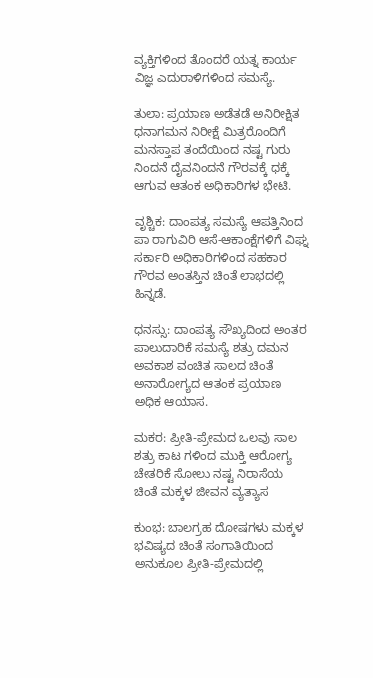ವ್ಯಕ್ತಿಗಳಿಂದ ತೊಂದರೆ ಯತ್ನ ಕಾರ್ಯ ವಿಜ್ಞ ಎದುರಾಳಿಗಳಿಂದ ಸಮಸ್ಯೆ.

ತುಲಾ: ಪ್ರಯಾಣ ಅಡೆತಡೆ ಅನಿರೀಕ್ಷಿತ ಧನಾಗಮನ ನಿರೀಕ್ಷೆ ಮಿತ್ರರೊಂದಿಗೆ ಮನಸ್ತಾಪ ತಂದೆಯಿಂದ ನಷ್ಟ ಗುರು ನಿಂದನೆ ದೈವನಿಂದನೆ ಗೌರವಕ್ಕೆ ಧಕ್ಕೆ ಆಗುವ ಆತಂಕ ಅಧಿಕಾರಿಗಳ ಭೇಟಿ.

ವೃಶ್ಚಿಕ: ದಾಂಪತ್ಯ ಸಮಸ್ಯೆ ಆಪತ್ತಿನಿಂದ ಪಾ ರಾಗುವಿರಿ ಆಸೆ-ಆಕಾಂಕ್ಷೆಗಳಿಗೆ ವಿಘ್ನ ಸರ್ಕಾರಿ ಅಧಿಕಾರಿಗಳಿಂದ ಸಹಕಾರ ಗೌರವ ಅಂತಸ್ತಿನ ಚಿಂತೆ ಲಾಭದಲ್ಲಿ ಹಿನ್ನಡೆ.

ಧನಸ್ಸು: ದಾಂಪತ್ಯ ಸೌಖ್ಯದಿಂದ ಅಂತರ ಪಾಲುದಾರಿಕೆ ಸಮಸ್ಯೆ ಶತ್ರು ದಮನ ಅವಕಾಶ ವಂಚಿತ ಸಾಲದ ಚಿಂತೆ ಅನಾರೋಗ್ಯದ ಆತಂಕ ಪ್ರಯಾಣ ಅಧಿಕ ಆಯಾಸ.

ಮಕರ: ಪ್ರೀತಿ-ಪ್ರೇಮದ ಒಲವು ಸಾಲ ಶತ್ರು ಕಾಟ ಗಳಿಂದ ಮುಕ್ತಿ ಆರೋಗ್ಯ ಚೇತರಿಕೆ ಸೋಲು ನಷ್ಟ ನಿರಾಸೆಯ ಚಿಂತೆ ಮಕ್ಕಳ ಜೀವನ ವ್ಯತ್ಯಾಸ

ಕುಂಭ: ಬಾಲಗ್ರಹ ದೋಷಗಳು ಮಕ್ಕಳ ಭವಿಷ್ಯದ ಚಿಂತೆ ಸಂಗಾತಿಯಿಂದ ಅನುಕೂಲ ಪ್ರೀತಿ-ಪ್ರೇಮದಲ್ಲಿ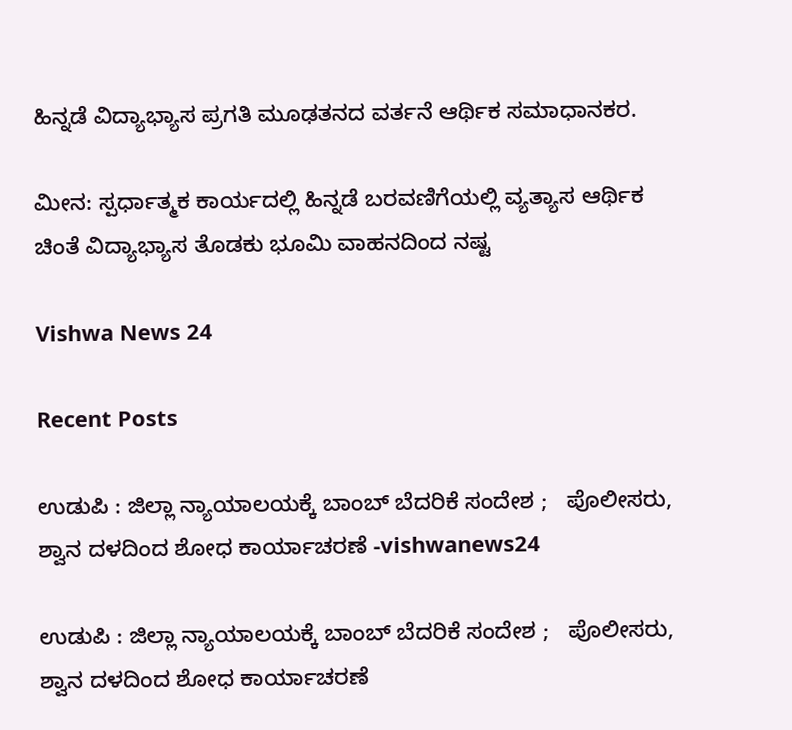ಹಿನ್ನಡೆ ವಿದ್ಯಾಭ್ಯಾಸ ಪ್ರಗತಿ ಮೂಢತನದ ವರ್ತನೆ ಆರ್ಥಿಕ ಸಮಾಧಾನಕರ.

ಮೀನ: ಸ್ಪರ್ಧಾತ್ಮಕ ಕಾರ್ಯದಲ್ಲಿ ಹಿನ್ನಡೆ ಬರವಣಿಗೆಯಲ್ಲಿ ವ್ಯತ್ಯಾಸ ಆರ್ಥಿಕ ಚಿಂತೆ ವಿದ್ಯಾಭ್ಯಾಸ ತೊಡಕು ಭೂಮಿ ವಾಹನದಿಂದ ನಷ್ಟ

Vishwa News 24

Recent Posts

ಉಡುಪಿ : ಜಿಲ್ಲಾ ನ್ಯಾಯಾಲಯಕ್ಕೆ ಬಾಂಬ್ ಬೆದರಿಕೆ ಸಂದೇಶ ;   ಪೊಲೀಸರು, ಶ್ವಾನ ದಳದಿಂದ ಶೋಧ ಕಾರ್ಯಾಚರಣೆ -vishwanews24

ಉಡುಪಿ : ಜಿಲ್ಲಾ ನ್ಯಾಯಾಲಯಕ್ಕೆ ಬಾಂಬ್ ಬೆದರಿಕೆ ಸಂದೇಶ ;   ಪೊಲೀಸರು, ಶ್ವಾನ ದಳದಿಂದ ಶೋಧ ಕಾರ್ಯಾಚರಣೆ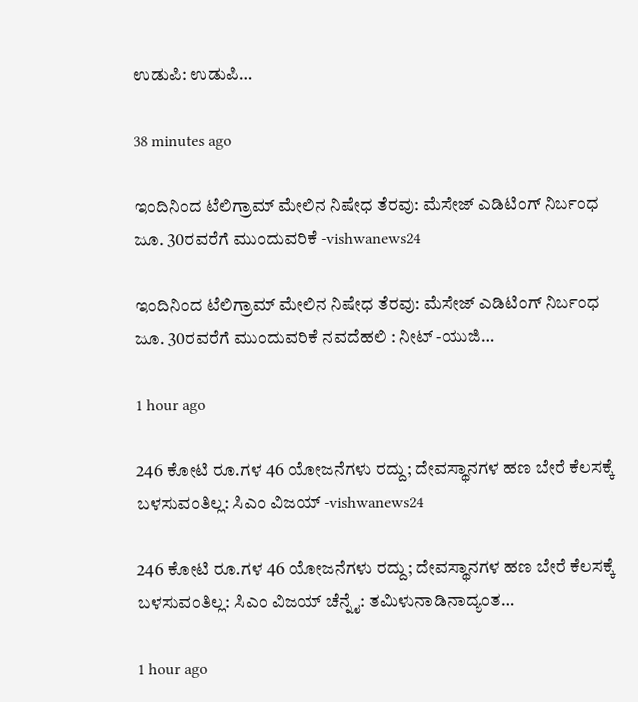ಉಡುಪಿ: ಉಡುಪಿ…

38 minutes ago

ಇಂದಿನಿಂದ ಟೆಲಿಗ್ರಾಮ್ ಮೇಲಿನ ನಿಷೇಧ ತೆರವು: ಮೆಸೇಜ್ ಎಡಿಟಿಂಗ್ ನಿರ್ಬಂಧ ಜೂ. 30ರವರೆಗೆ ಮುಂದುವರಿಕೆ -vishwanews24

ಇಂದಿನಿಂದ ಟೆಲಿಗ್ರಾಮ್ ಮೇಲಿನ ನಿಷೇಧ ತೆರವು: ಮೆಸೇಜ್ ಎಡಿಟಿಂಗ್ ನಿರ್ಬಂಧ ಜೂ. 30ರವರೆಗೆ ಮುಂದುವರಿಕೆ ನವದೆಹಲಿ : ನೀಟ್ -ಯುಜಿ…

1 hour ago

246 ಕೋಟಿ ರೂ.ಗಳ 46 ಯೋಜನೆಗಳು ರದ್ದು; ದೇವಸ್ಥಾನಗಳ ಹಣ ಬೇರೆ ಕೆಲಸಕ್ಕೆ ಬಳಸುವಂತಿಲ್ಲ: ಸಿಎಂ ವಿಜಯ್ -vishwanews24

246 ಕೋಟಿ ರೂ.ಗಳ 46 ಯೋಜನೆಗಳು ರದ್ದು; ದೇವಸ್ಥಾನಗಳ ಹಣ ಬೇರೆ ಕೆಲಸಕ್ಕೆ ಬಳಸುವಂತಿಲ್ಲ: ಸಿಎಂ ವಿಜಯ್ ಚೆನ್ನೈ: ತಮಿಳುನಾಡಿನಾದ್ಯಂತ…

1 hour ago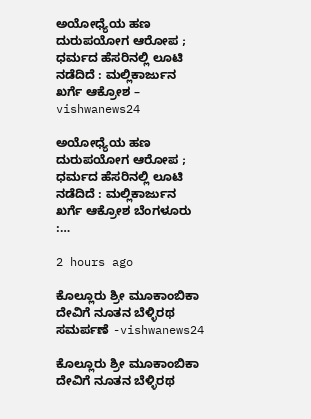ಅಯೋಧ್ಯೆಯ ಹಣ ದುರುಪಯೋಗ ಆರೋಪ ;  ಧರ್ಮದ ಹೆಸರಿನಲ್ಲಿ ಲೂಟಿ ನಡೆದಿದೆ : ಮಲ್ಲಿಕಾರ್ಜುನ ಖರ್ಗೆ ಆಕ್ರೋಶ – vishwanews24

ಅಯೋಧ್ಯೆಯ ಹಣ ದುರುಪಯೋಗ ಆರೋಪ ;  ಧರ್ಮದ ಹೆಸರಿನಲ್ಲಿ ಲೂಟಿ ನಡೆದಿದೆ : ಮಲ್ಲಿಕಾರ್ಜುನ ಖರ್ಗೆ ಆಕ್ರೋಶ ಬೆಂಗಳೂರು :…

2 hours ago

ಕೊಲ್ಲೂರು ಶ್ರೀ ಮೂಕಾಂಬಿಕಾ ದೇವಿಗೆ ನೂತನ ಬೆಳ್ಳಿರಥ ಸಮರ್ಪಣೆ -vishwanews24

ಕೊಲ್ಲೂರು ಶ್ರೀ ಮೂಕಾಂಬಿಕಾ ದೇವಿಗೆ ನೂತನ ಬೆಳ್ಳಿರಥ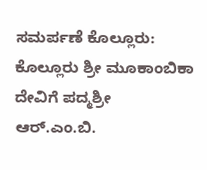ಸಮರ್ಪಣೆ ಕೊಲ್ಲೂರು: ಕೊಲ್ಲೂರು ಶ್ರೀ ಮೂಕಾಂಬಿಕಾ ದೇವಿಗೆ ಪದ್ಮಶ್ರೀ ಆರ್‌.ಎಂ.ಬಿ.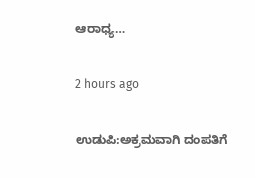ಆರಾಧ್ಯ…

2 hours ago

ಉಡುಪಿ:ಅಕ್ರಮವಾಗಿ ದಂಪತಿಗೆ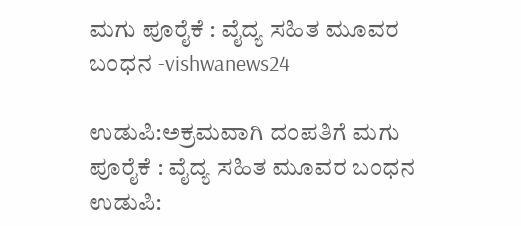ಮಗು ಪೂರೈಕೆ : ವೈದ್ಯ ಸಹಿತ ಮೂವರ ಬಂಧನ -vishwanews24

ಉಡುಪಿ:ಅಕ್ರಮವಾಗಿ ದಂಪತಿಗೆ ಮಗು ಪೂರೈಕೆ : ವೈದ್ಯ ಸಹಿತ ಮೂವರ ಬಂಧನ ಉಡುಪಿ: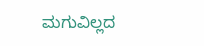ಮಗುವಿಲ್ಲದ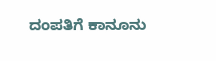ದಂಪತಿಗೆ ಕಾನೂನು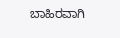ಬಾಹಿರವಾಗಿ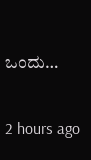ಒಂದು…

2 hours ago